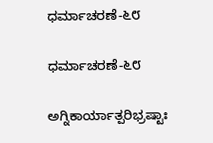ಧರ್ಮಾಚರಣೆ-೬೮

ಧರ್ಮಾಚರಣೆ-೬೮

ಅಗ್ನಿಕಾರ್ಯಾತ್ಪರಿಭ್ರಷ್ಟಾಃ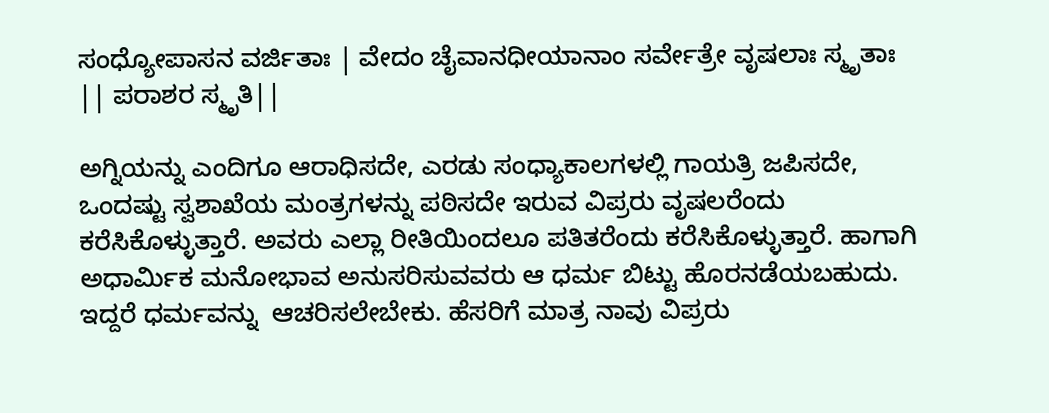ಸಂಧ್ಯೋಪಾಸನ ವರ್ಜಿತಾಃ | ವೇದಂ ಚೈವಾನಧೀಯಾನಾಂ ಸರ್ವೇತ್ರೇ ವೃಷಲಾಃ ಸ್ಮೃತಾಃ || ಪರಾಶರ ಸ್ಮೃತಿ||

ಅಗ್ನಿಯನ್ನು ಎಂದಿಗೂ ಆರಾಧಿಸದೇ, ಎರಡು ಸಂಧ್ಯಾಕಾಲಗಳಲ್ಲಿ ಗಾಯತ್ರಿ ಜಪಿಸದೇ, ಒಂದಷ್ಟು ಸ್ವಶಾಖೆಯ ಮಂತ್ರಗಳನ್ನು ಪಠಿಸದೇ ಇರುವ ವಿಪ್ರರು ವೃಷಲರೆಂದು ಕರೆಸಿಕೊಳ್ಳುತ್ತಾರೆ. ಅವರು ಎಲ್ಲಾ ರೀತಿಯಿಂದಲೂ ಪತಿತರೆಂದು ಕರೆಸಿಕೊಳ್ಳುತ್ತಾರೆ. ಹಾಗಾಗಿ ಅಧಾರ್ಮಿಕ ಮನೋಭಾವ ಅನುಸರಿಸುವವರು ಆ ಧರ್ಮ ಬಿಟ್ಟು ಹೊರನಡೆಯಬಹುದು. ಇದ್ದರೆ ಧರ್ಮವನ್ನು  ಆಚರಿಸಲೇಬೇಕು. ಹೆಸರಿಗೆ ಮಾತ್ರ ನಾವು ವಿಪ್ರರು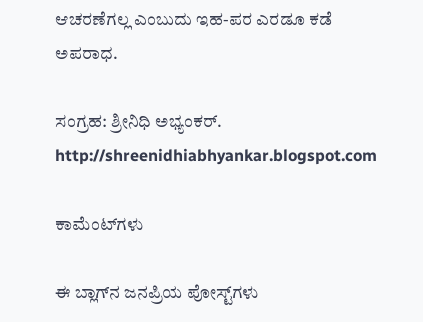ಆಚರಣೆಗಲ್ಲ ಎಂಬುದು ಇಹ-ಪರ ಎರಡೂ ಕಡೆ ಅಪರಾಧ.

ಸಂಗ್ರಹ: ಶ್ರೀನಿಧಿ ಅಭ್ಯಂಕರ್.
http://shreenidhiabhyankar.blogspot.com

ಕಾಮೆಂಟ್‌ಗಳು

ಈ ಬ್ಲಾಗ್‌ನ ಜನಪ್ರಿಯ ಪೋಸ್ಟ್‌ಗಳು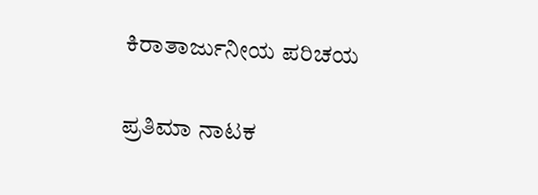ಕಿರಾತಾರ್ಜುನೀಯ ಪರಿಚಯ

ಪ್ರತಿಮಾ ನಾಟಕ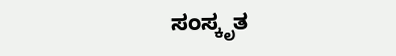ಸಂಸ್ಕೃತ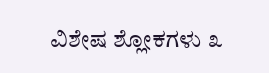ವಿಶೇಷ ಶ್ಲೋಕಗಳು ೩